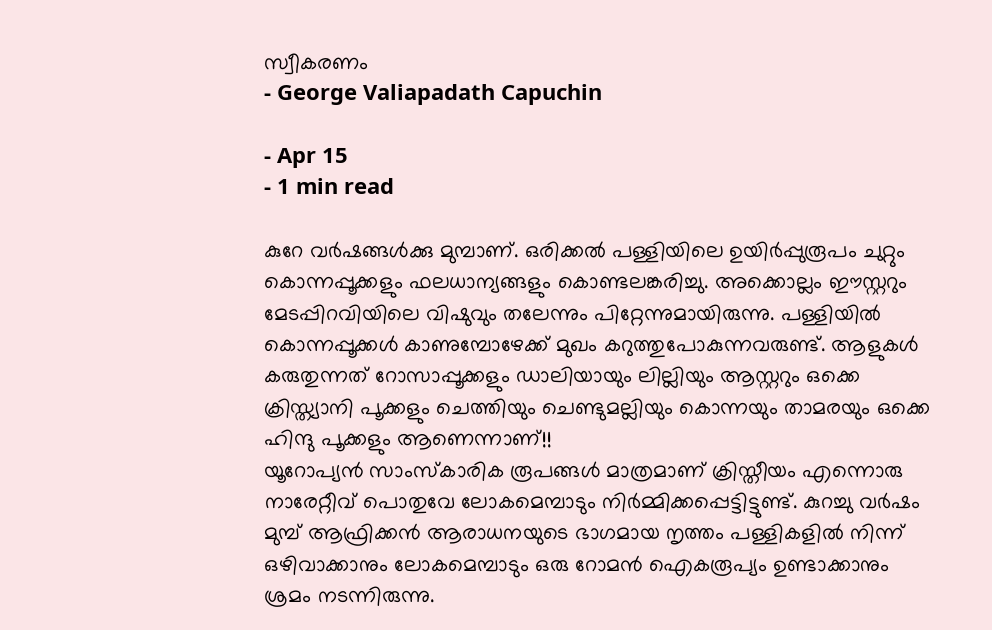സ്വീകരണം
- George Valiapadath Capuchin

- Apr 15
- 1 min read

കുറേ വർഷങ്ങൾക്കു മുമ്പാണ്. ഒരിക്കൽ പള്ളിയിലെ ഉയിർപ്പുരൂപം ചുറ്റും കൊന്നപ്പൂക്കളും ഫലധാന്യങ്ങളും കൊണ്ടലങ്കരിച്ചു. അക്കൊല്ലം ഈസ്റ്ററും മേടപ്പിറവിയിലെ വിഷുവും തലേന്നും പിറ്റേന്നുമായിരുന്നു. പള്ളിയിൽ കൊന്നപ്പൂക്കൾ കാണുമ്പോഴേക്ക് മുഖം കറുത്തുപോകുന്നവരുണ്ട്. ആളുകൾ കരുതുന്നത് റോസാപ്പൂക്കളും ഡാലിയായും ലില്ലിയും ആസ്റ്ററും ഒക്കെ ക്രിസ്ത്യാനി പൂക്കളും ചെത്തിയും ചെണ്ടുമല്ലിയും കൊന്നയും താമരയും ഒക്കെ ഹിന്ദു പൂക്കളും ആണെന്നാണ്!!
യൂറോപ്യൻ സാംസ്കാരിക രൂപങ്ങൾ മാത്രമാണ് ക്രിസ്തീയം എന്നൊരു നാരേറ്റീവ് പൊതുവേ ലോകമെമ്പാടും നിർമ്മിക്കപ്പെട്ടിട്ടുണ്ട്. കുറച്ചു വർഷം മുമ്പ് ആഫ്രിക്കൻ ആരാധനയുടെ ഭാഗമായ നൃത്തം പള്ളികളിൽ നിന്ന് ഒഴിവാക്കാനും ലോകമെമ്പാടും ഒരു റോമൻ ഐകരൂപ്യം ഉണ്ടാക്കാനും ശ്രമം നടന്നിരുന്നു.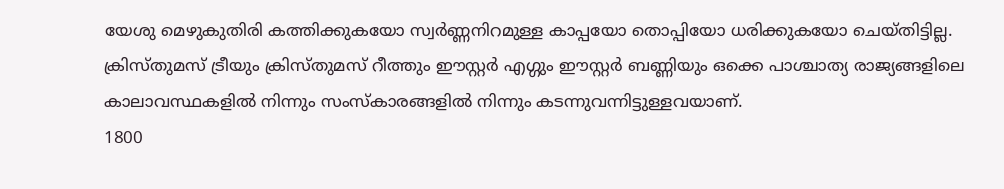യേശു മെഴുകുതിരി കത്തിക്കുകയോ സ്വർണ്ണനിറമുള്ള കാപ്പയോ തൊപ്പിയോ ധരിക്കുകയോ ചെയ്തിട്ടില്ല.
ക്രിസ്തുമസ് ട്രീയും ക്രിസ്തുമസ് റീത്തും ഈസ്റ്റർ എഗ്ഗും ഈസ്റ്റർ ബണ്ണിയും ഒക്കെ പാശ്ചാത്യ രാജ്യങ്ങളിലെ കാലാവസ്ഥകളിൽ നിന്നും സംസ്കാരങ്ങളിൽ നിന്നും കടന്നുവന്നിട്ടുള്ളവയാണ്.
1800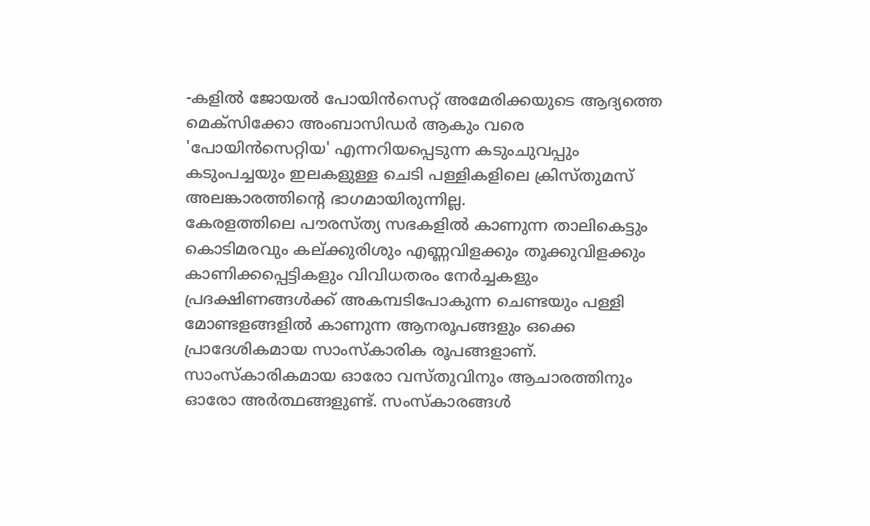-കളിൽ ജോയൽ പോയിൻസെറ്റ് അമേരിക്കയുടെ ആദ്യത്തെ മെക്സിക്കോ അംബാസിഡർ ആകും വരെ 'പോയിൻസെറ്റിയ' എന്നറിയപ്പെടുന്ന കടുംചുവപ്പും കടുംപച്ചയും ഇലകളുള്ള ചെടി പള്ളികളിലെ ക്രിസ്തുമസ് അലങ്കാരത്തിൻ്റെ ഭാഗമായിരുന്നില്ല.
കേരളത്തിലെ പൗരസ്ത്യ സഭകളിൽ കാണുന്ന താലികെട്ടും കൊടിമരവും കല്ക്കുരിശും എണ്ണവിളക്കും തൂക്കുവിളക്കും കാണിക്കപ്പെട്ടികളും വിവിധതരം നേർച്ചകളും പ്രദക്ഷിണങ്ങൾക്ക് അകമ്പടിപോകുന്ന ചെണ്ടയും പള്ളി മോണ്ടളങ്ങളിൽ കാണുന്ന ആനരൂപങ്ങളും ഒക്കെ പ്രാദേശികമായ സാംസ്കാരിക രൂപങ്ങളാണ്.
സാംസ്കാരികമായ ഓരോ വസ്തുവിനും ആചാരത്തിനും ഓരോ അർത്ഥങ്ങളുണ്ട്. സംസ്കാരങ്ങൾ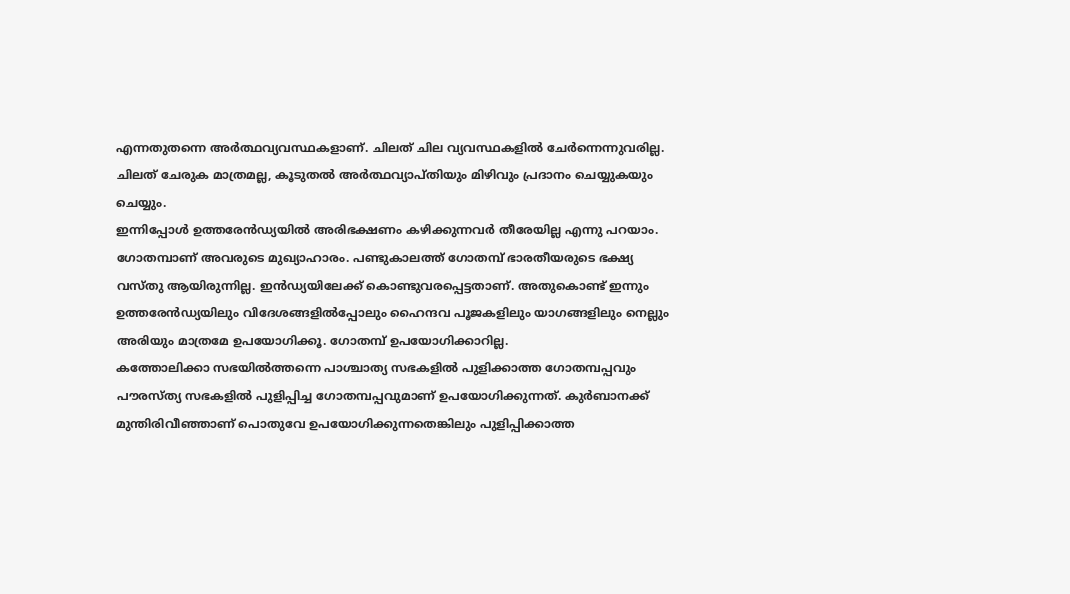എന്നതുതന്നെ അർത്ഥവ്യവസ്ഥകളാണ്. ചിലത് ചില വ്യവസ്ഥകളിൽ ചേർന്നെന്നുവരില്ല. ചിലത് ചേരുക മാത്രമല്ല, കൂടുതൽ അർത്ഥവ്യാപ്തിയും മിഴിവും പ്രദാനം ചെയ്യുകയും ചെയ്യും.
ഇന്നിപ്പോൾ ഉത്തരേൻഡ്യയിൽ അരിഭക്ഷണം കഴിക്കുന്നവർ തീരേയില്ല എന്നു പറയാം. ഗോതമ്പാണ് അവരുടെ മുഖ്യാഹാരം. പണ്ടുകാലത്ത് ഗോതമ്പ് ഭാരതീയരുടെ ഭക്ഷ്യ വസ്തു ആയിരുന്നില്ല. ഇൻഡ്യയിലേക്ക് കൊണ്ടുവരപ്പെട്ടതാണ്. അതുകൊണ്ട് ഇന്നും ഉത്തരേൻഡ്യയിലും വിദേശങ്ങളിൽപ്പോലും ഹൈന്ദവ പൂജകളിലും യാഗങ്ങളിലും നെല്ലും അരിയും മാത്രമേ ഉപയോഗിക്കൂ. ഗോതമ്പ് ഉപയോഗിക്കാറില്ല.
കത്തോലിക്കാ സഭയിൽത്തന്നെ പാശ്ചാത്യ സഭകളിൽ പുളിക്കാത്ത ഗോതമ്പപ്പവും പൗരസ്ത്യ സഭകളിൽ പുളിപ്പിച്ച ഗോതമ്പപ്പവുമാണ് ഉപയോഗിക്കുന്നത്. കുർബാനക്ക് മുന്തിരിവീഞ്ഞാണ് പൊതുവേ ഉപയോഗിക്കുന്നതെങ്കിലും പുളിപ്പിക്കാത്ത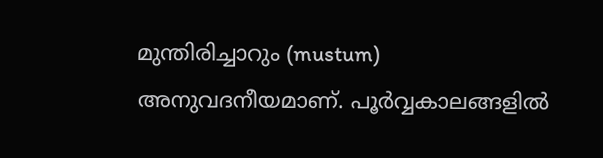മുന്തിരിച്ചാറും (mustum) അനുവദനീയമാണ്. പൂർവ്വകാലങ്ങളിൽ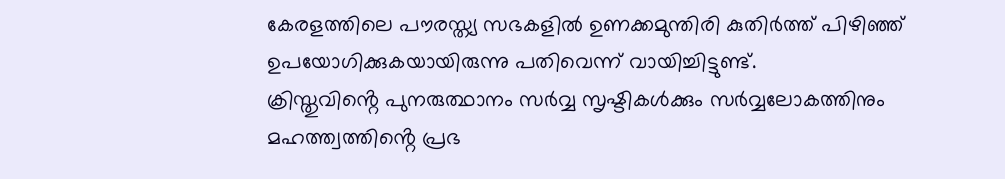കേരളത്തിലെ പൗരസ്ത്യ സഭകളിൽ ഉണക്കമുന്തിരി കുതിർത്ത് പിഴിഞ്ഞ് ഉപയോഗിക്കുകയായിരുന്നു പതിവെന്ന് വായിച്ചിട്ടുണ്ട്.
ക്രിസ്തുവിൻ്റെ പുനരുത്ഥാനം സർവ്വ സൃഷ്ടികൾക്കും സർവ്വലോകത്തിനും മഹത്ത്വത്തിൻ്റെ പ്രഭ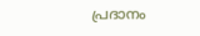പ്രദാനം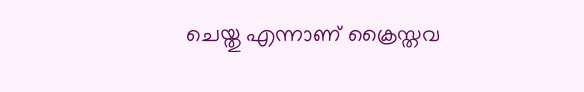ചെയ്തു എന്നാണ് ക്രൈസ്തവ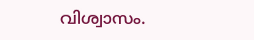വിശ്വാസം.